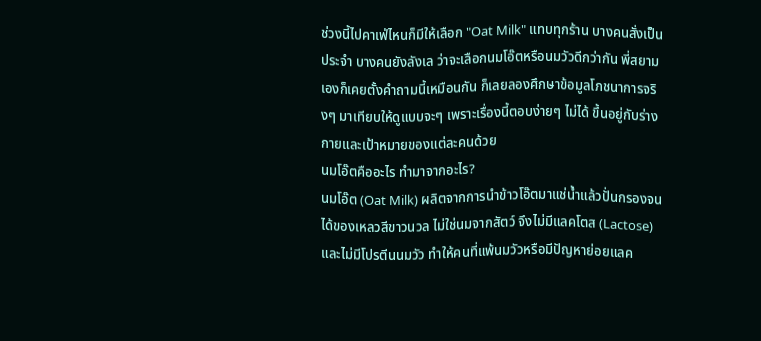ช่วงนี้ไปคาเฟ่ไหนก็มีให้เลือก "Oat Milk" แทบทุกร้าน บางคนสั่งเป็นประจำ บางคนยังลังเล ว่าจะเลือกนมโอ๊ตหรือนมวัวดีกว่ากัน พี่สยามเองก็เคยตั้งคำถามนี้เหมือนกัน ก็เลยลองศึกษาข้อมูลโภชนาการจริงๆ มาเทียบให้ดูแบบจะๆ เพราะเรื่องนี้ตอบง่ายๆ ไม่ได้ ขึ้นอยู่กับร่างกายและเป้าหมายของแต่ละคนด้วย
นมโอ๊ตคืออะไร ทำมาจากอะไร?
นมโอ๊ต (Oat Milk) ผลิตจากการนำข้าวโอ๊ตมาแช่น้ำแล้วปั่นกรองจนได้ของเหลวสีขาวนวล ไม่ใช่นมจากสัตว์ จึงไม่มีแลคโตส (Lactose) และไม่มีโปรตีนนมวัว ทำให้คนที่แพ้นมวัวหรือมีปัญหาย่อยแลค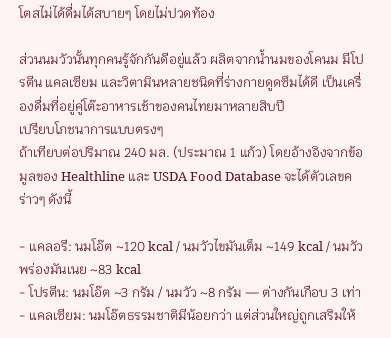โตสไม่ได้ดื่มได้สบายๆ โดยไม่ปวดท้อง

ส่วนนมวัวนั้นทุกคนรู้จักกันดีอยู่แล้ว ผลิตจากน้ำนมของโคนม มีโปรตีน แคลเซียม และวิตามินหลายชนิดที่ร่างกายดูดซึมได้ดี เป็นเครื่องดื่มที่อยู่คู่โต๊ะอาหารเช้าของคนไทยมาหลายสิบปี
เปรียบโภชนาการแบบตรงๆ
ถ้าเทียบต่อปริมาณ 240 มล. (ประมาณ 1 แก้ว) โดยอ้างอิงจากข้อมูลของ Healthline และ USDA Food Database จะได้ตัวเลขคร่าวๆ ดังนี้

- แคลอรี: นมโอ๊ต ~120 kcal / นมวัวไขมันเต็ม ~149 kcal / นมวัวพร่องมันเนย ~83 kcal
- โปรตีน: นมโอ๊ต ~3 กรัม / นมวัว ~8 กรัม — ต่างกันเกือบ 3 เท่า
- แคลเซียม: นมโอ๊ตธรรมชาติมีน้อยกว่า แต่ส่วนใหญ่ถูกเสริมให้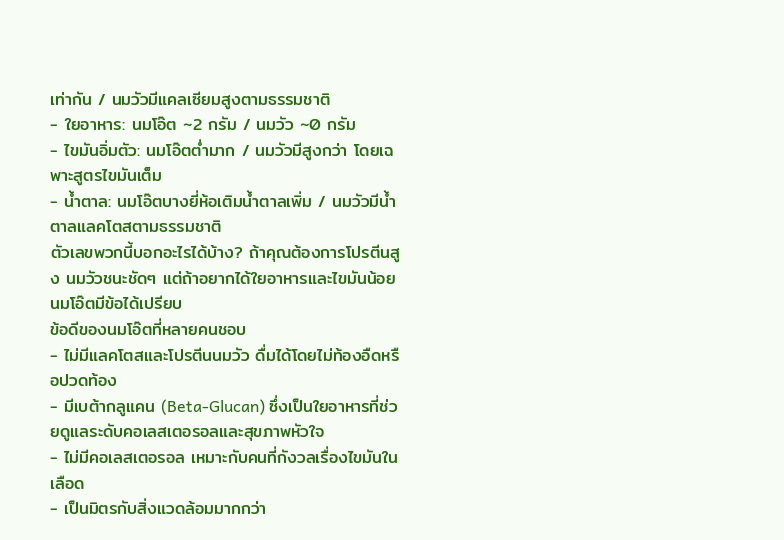เท่ากัน / นมวัวมีแคลเซียมสูงตามธรรมชาติ
- ใยอาหาร: นมโอ๊ต ~2 กรัม / นมวัว ~0 กรัม
- ไขมันอิ่มตัว: นมโอ๊ตต่ำมาก / นมวัวมีสูงกว่า โดยเฉพาะสูตรไขมันเต็ม
- น้ำตาล: นมโอ๊ตบางยี่ห้อเติมน้ำตาลเพิ่ม / นมวัวมีน้ำตาลแลคโตสตามธรรมชาติ
ตัวเลขพวกนี้บอกอะไรได้บ้าง? ถ้าคุณต้องการโปรตีนสูง นมวัวชนะชัดๆ แต่ถ้าอยากได้ใยอาหารและไขมันน้อย นมโอ๊ตมีข้อได้เปรียบ
ข้อดีของนมโอ๊ตที่หลายคนชอบ
- ไม่มีแลคโตสและโปรตีนนมวัว ดื่มได้โดยไม่ท้องอืดหรือปวดท้อง
- มีเบต้ากลูแคน (Beta-Glucan) ซึ่งเป็นใยอาหารที่ช่วยดูแลระดับคอเลสเตอรอลและสุขภาพหัวใจ
- ไม่มีคอเลสเตอรอล เหมาะกับคนที่กังวลเรื่องไขมันในเลือด
- เป็นมิตรกับสิ่งแวดล้อมมากกว่า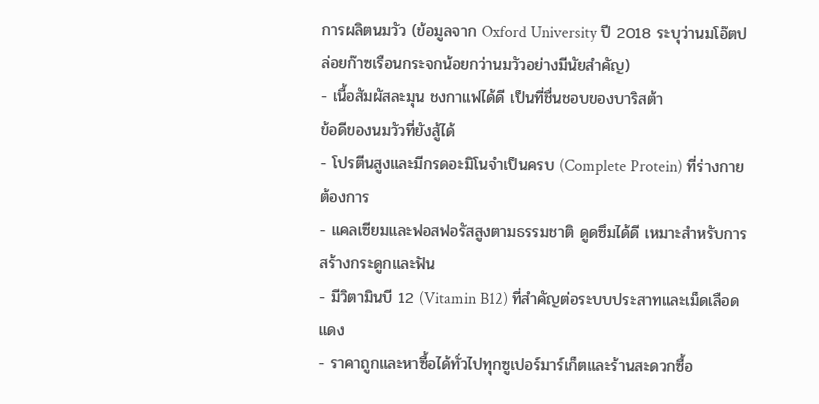การผลิตนมวัว (ข้อมูลจาก Oxford University ปี 2018 ระบุว่านมโอ๊ตปล่อยก๊าซเรือนกระจกน้อยกว่านมวัวอย่างมีนัยสำคัญ)
- เนื้อสัมผัสละมุน ชงกาแฟได้ดี เป็นที่ชื่นชอบของบาริสต้า
ข้อดีของนมวัวที่ยังสู้ได้
- โปรตีนสูงและมีกรดอะมิโนจำเป็นครบ (Complete Protein) ที่ร่างกายต้องการ
- แคลเซียมและฟอสฟอรัสสูงตามธรรมชาติ ดูดซึมได้ดี เหมาะสำหรับการสร้างกระดูกและฟัน
- มีวิตามินบี 12 (Vitamin B12) ที่สำคัญต่อระบบประสาทและเม็ดเลือดแดง
- ราคาถูกและหาซื้อได้ทั่วไปทุกซูเปอร์มาร์เก็ตและร้านสะดวกซื้อ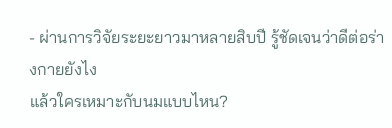- ผ่านการวิจัยระยะยาวมาหลายสิบปี รู้ชัดเจนว่าดีต่อร่างกายยังไง
แล้วใครเหมาะกับนมแบบไหน?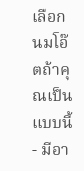เลือกนมโอ๊ตถ้าคุณเป็นแบบนี้
- มีอา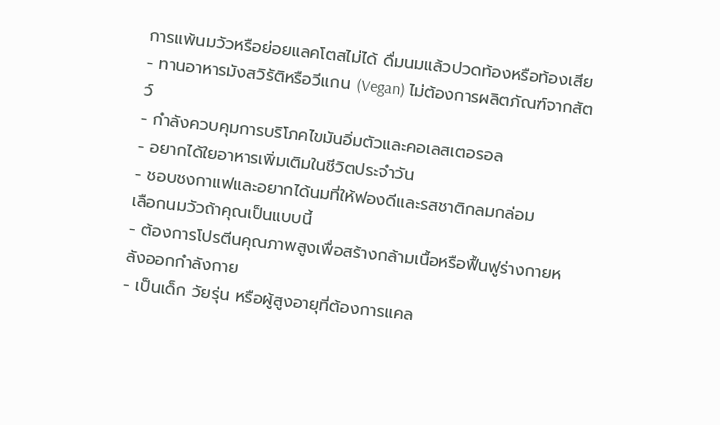การแพ้นมวัวหรือย่อยแลคโตสไม่ได้ ดื่มนมแล้วปวดท้องหรือท้องเสีย
- ทานอาหารมังสวิรัติหรือวีแกน (Vegan) ไม่ต้องการผลิตภัณฑ์จากสัตว์
- กำลังควบคุมการบริโภคไขมันอิ่มตัวและคอเลสเตอรอล
- อยากได้ใยอาหารเพิ่มเติมในชีวิตประจำวัน
- ชอบชงกาแฟและอยากได้นมที่ให้ฟองดีและรสชาติกลมกล่อม
เลือกนมวัวถ้าคุณเป็นแบบนี้
- ต้องการโปรตีนคุณภาพสูงเพื่อสร้างกล้ามเนื้อหรือฟื้นฟูร่างกายหลังออกกำลังกาย
- เป็นเด็ก วัยรุ่น หรือผู้สูงอายุที่ต้องการแคล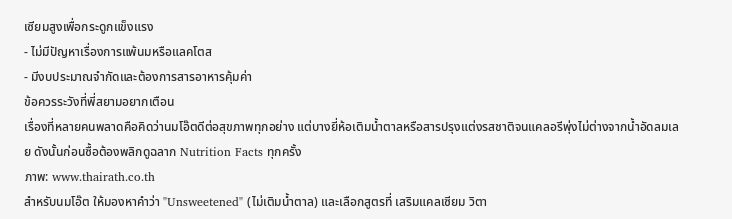เซียมสูงเพื่อกระดูกแข็งแรง
- ไม่มีปัญหาเรื่องการแพ้นมหรือแลคโตส
- มีงบประมาณจำกัดและต้องการสารอาหารคุ้มค่า
ข้อควรระวังที่พี่สยามอยากเตือน
เรื่องที่หลายคนพลาดคือคิดว่านมโอ๊ตดีต่อสุขภาพทุกอย่าง แต่บางยี่ห้อเติมน้ำตาลหรือสารปรุงแต่งรสชาติจนแคลอรีพุ่งไม่ต่างจากน้ำอัดลมเลย ดังนั้นก่อนซื้อต้องพลิกดูฉลาก Nutrition Facts ทุกครั้ง
ภาพ: www.thairath.co.th
สำหรับนมโอ๊ต ให้มองหาคำว่า "Unsweetened" (ไม่เติมน้ำตาล) และเลือกสูตรที่ เสริมแคลเซียม วิตา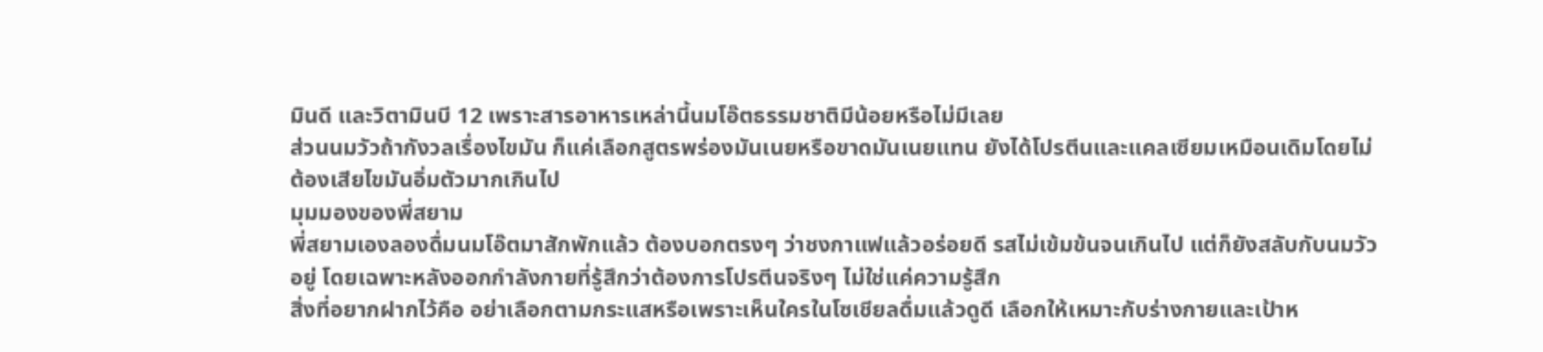มินดี และวิตามินบี 12 เพราะสารอาหารเหล่านี้นมโอ๊ตธรรมชาติมีน้อยหรือไม่มีเลย
ส่วนนมวัวถ้ากังวลเรื่องไขมัน ก็แค่เลือกสูตรพร่องมันเนยหรือขาดมันเนยแทน ยังได้โปรตีนและแคลเซียมเหมือนเดิมโดยไม่ต้องเสียไขมันอิ่มตัวมากเกินไป
มุมมองของพี่สยาม
พี่สยามเองลองดื่มนมโอ๊ตมาสักพักแล้ว ต้องบอกตรงๆ ว่าชงกาแฟแล้วอร่อยดี รสไม่เข้มข้นจนเกินไป แต่ก็ยังสลับกับนมวัวอยู่ โดยเฉพาะหลังออกกำลังกายที่รู้สึกว่าต้องการโปรตีนจริงๆ ไม่ใช่แค่ความรู้สึก
สิ่งที่อยากฝากไว้คือ อย่าเลือกตามกระแสหรือเพราะเห็นใครในโซเชียลดื่มแล้วดูดี เลือกให้เหมาะกับร่างกายและเป้าห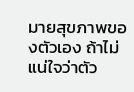มายสุขภาพของตัวเอง ถ้าไม่แน่ใจว่าตัว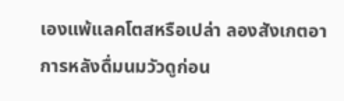เองแพ้แลคโตสหรือเปล่า ลองสังเกตอาการหลังดื่มนมวัวดูก่อน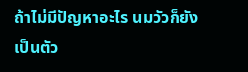ถ้าไม่มีปัญหาอะไร นมวัวก็ยังเป็นตัว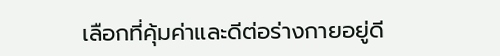เลือกที่คุ้มค่าและดีต่อร่างกายอยู่ดี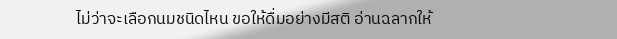ไม่ว่าจะเลือกนมชนิดไหน ขอให้ดื่มอย่างมีสติ อ่านฉลากให้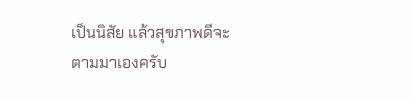เป็นนิสัย แล้วสุขภาพดีจะตามมาเองครับ